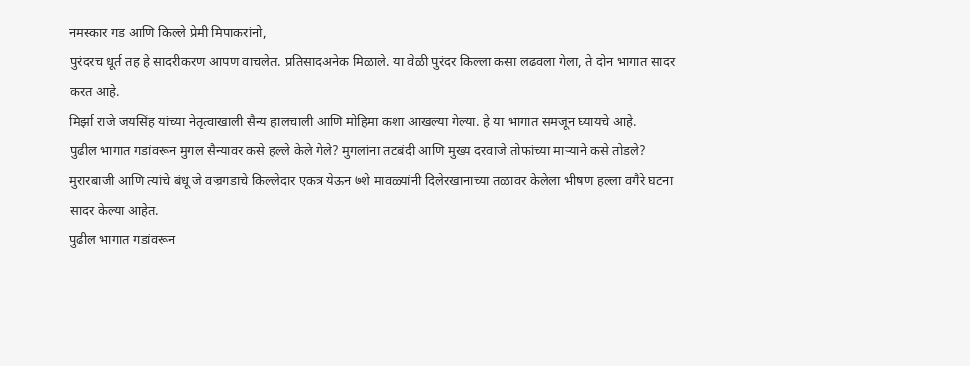नमस्कार गड आणि किल्ले प्रेमी मिपाकरांनो,
पुरंदरच धूर्त तह हे सादरीकरण आपण वाचलेत. प्रतिसादअनेक मिळाले. या वेळी पुरंदर किल्ला कसा लढवला गेला, ते दोन भागात सादर करत आहे.
मिर्झा राजे जयसिंह यांच्या नेतृत्वाखाली सैन्य हालचाली आणि मोहिमा कशा आखल्या गेल्या. हे या भागात समजून घ्यायचे आहे.
पुढील भागात गडांवरून मुगल सैन्यावर कसे हल्ले केले गेले? मुगलांना तटबंदी आणि मुख्य दरवाजे तोफांच्या माऱ्याने कसे तोडले?
मुरारबाजी आणि त्यांचे बंधू जे वज्रगडाचे किल्लेदार एकत्र येऊन ७शे मावळ्यांनी दिलेरखानाच्या तळावर केलेला भीषण हल्ला वगैरे घटना सादर केल्या आहेत.
पुढील भागात गडांवरून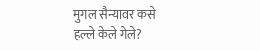मुगल सैन्यावर कसे हल्ले केले गेले?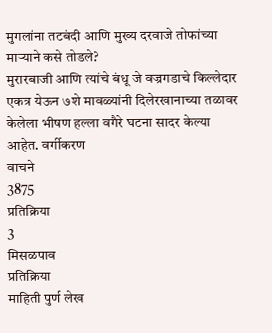मुगलांना तटबंदी आणि मुख्य दरवाजे तोफांच्या माऱ्याने कसे तोडले?
मुरारबाजी आणि त्यांचे बंधू जे वज्रगडाचे किल्लेदार एकत्र येऊन ७शे मावळ्यांनी दिलेरखानाच्या तळावर केलेला भीषण हल्ला वगैरे घटना सादर केल्या आहेत. वर्गीकरण
वाचने
3875
प्रतिक्रिया
3
मिसळपाव
प्रतिक्रिया
माहिती पुर्ण लेख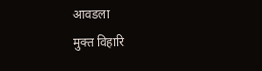आवडला
मुक्त विहारि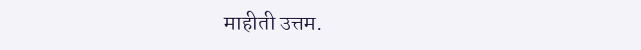माहीती उत्तम.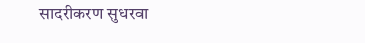सादरीकरण सुधरवा